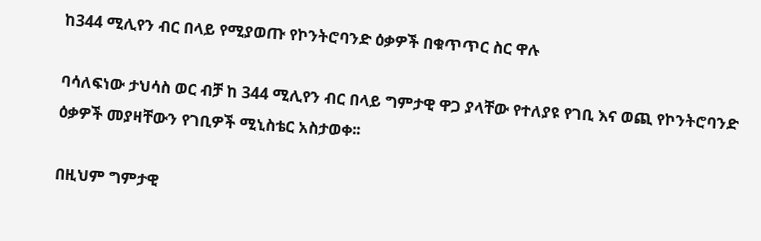ከ344 ሚሊየን ብር በላይ የሚያወጡ የኮንትሮባንድ ዕቃዎች በቁጥጥር ስር ዋሉ

ባሳለፍነው ታህሳስ ወር ብቻ ከ 344 ሚሊየን ብር በላይ ግምታዊ ዋጋ ያላቸው የተለያዩ የገቢ እና ወጪ የኮንትሮባንድ ዕቃዎች መያዛቸውን የገቢዎች ሚኒስቴር አስታወቀ፡፡

በዚህም ግምታዊ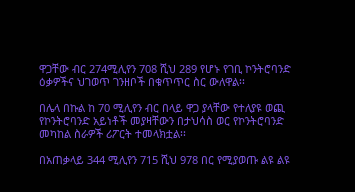ዋጋቸው ብር 274ሚሊየን 708 ሺህ 289 የሆኑ የገቢ ኮንትሮባንድ ዕቃዎችና ህገወጥ ገንዘቦች በቁጥጥር ስር ውለዋል፡፡

በሌላ በኩል ከ 70 ሚሊየን ብር በላይ ዋጋ ያላቸው የተለያዩ ወጪ የኮንትሮባንድ አይነቶች መያዛቸውን በታህሳስ ወር የኮንትሮባንድ መካከል ስራዎች ሪፖርት ተመላክቷል፡፡

በአጠቃላይ 344 ሚሊየን 715 ሺህ 978 በር የሚያወጡ ልዩ ልዩ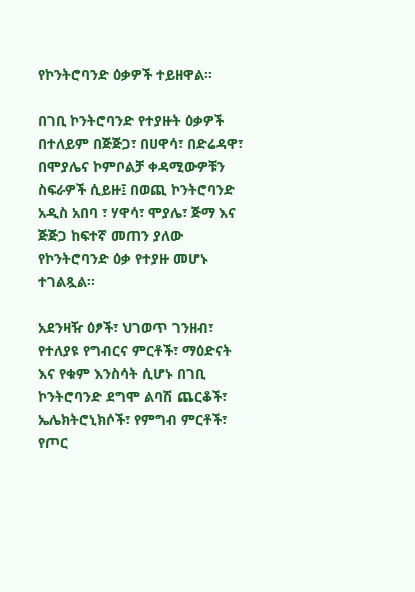የኮንትሮባንድ ዕቃዎች ተይዘዋል፡፡

በገቢ ኮንትሮባንድ የተያዙት ዕቃዎች በተለይም በጅጅጋ፣ በሀዋሳ፣ በድሬዳዋ፣ በሞያሌና ኮምቦልቻ ቀዳሚውዎቹን ስፍራዎች ሲይዙ፤ በወጪ ኮንትሮባንድ አዲስ አበባ ፣ ሃዋሳ፣ ሞያሌ፣ ጅማ እና ጅጅጋ ከፍተኛ መጠን ያለው የኮንትሮባንድ ዕቃ የተያዙ መሆኑ ተገልጿል፡፡

አደንዛዥ ዕፆች፣ ህገወጥ ገንዘብ፣ የተለያዩ የግብርና ምርቶች፣ ማዕድናት እና የቁም እንስሳት ሲሆኑ በገቢ ኮንትሮባንድ ደግሞ ልባሽ ጨርቆች፣ ኤሌክትሮኒክሶች፣ የምግብ ምርቶች፣ የጦር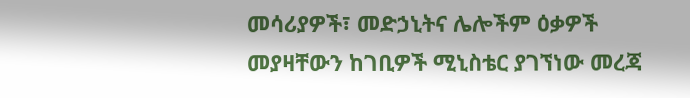መሳሪያዎች፣ መድኃኒትና ሌሎችም ዕቃዎች መያዛቸውን ከገቢዎች ሚኒስቴር ያገኘነው መረጃ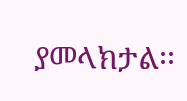ያመላክታል፡፡